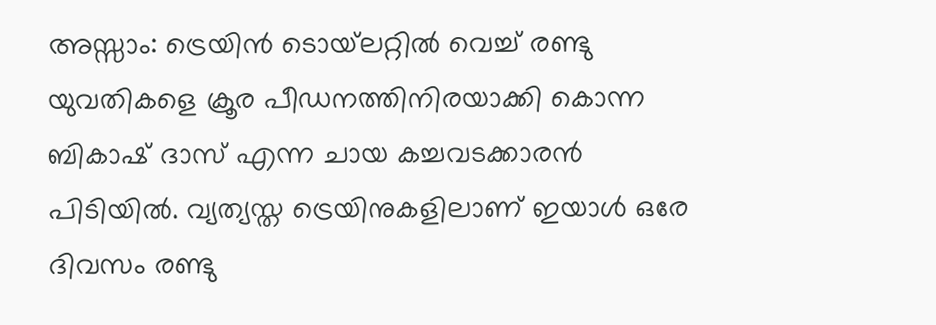അസ്സാം: ട്രെയിന്‍ ടൊയ്‌ലറ്റില്‍ വെച്ച് രണ്ടു യുവതികളെ ക്രൂര പീഡനത്തിനിരയാക്കി കൊന്ന ബികാഷ് ദാസ് എന്ന ചായ കച്ചവടക്കാരന്‍ പിടിയില്‍. വ്യത്യസ്ത ട്രെയിനുകളിലാണ് ഇയാള്‍ ഒരേ ദിവസം രണ്ടു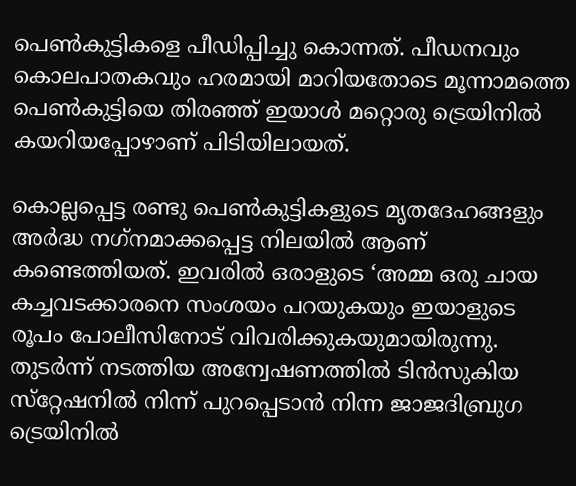പെണ്‍കുട്ടികളെ പീഡിപ്പിച്ചു കൊന്നത്. പീഡനവും കൊലപാതകവും ഹരമായി മാറിയതോടെ മൂന്നാമത്തെ പെണ്‍കുട്ടിയെ തിരഞ്ഞ് ഇയാള്‍ മറ്റൊരു ട്രെയിനില്‍ കയറിയപ്പോഴാണ് പിടിയിലായത്.

കൊല്ലപ്പെട്ട രണ്ടു പെണ്‍കുട്ടികളുടെ മൃതദേഹങ്ങളും അര്‍ദ്ധ നഗ്‌നമാക്കപ്പെട്ട നിലയില്‍ ആണ് കണ്ടെത്തിയത്. ഇവരില്‍ ഒരാളുടെ ‘അമ്മ ഒരു ചായ കച്ചവടക്കാരനെ സംശയം പറയുകയും ഇയാളുടെ രൂപം പോലീസിനോട് വിവരിക്കുകയുമായിരുന്നു. തുടര്‍ന്ന് നടത്തിയ അന്വേഷണത്തില്‍ ടിന്‍സുകിയ സ്‌റ്റേഷനില്‍ നിന്ന് പുറപ്പെടാന്‍ നിന്ന ജാജദിബ്രുഗ ട്രെയിനില്‍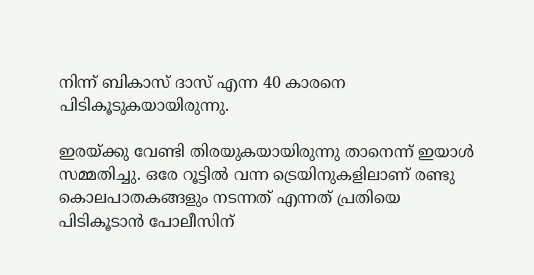നിന്ന് ബികാസ് ദാസ് എന്ന 40 കാരനെ പിടികൂടുകയായിരുന്നു.

ഇരയ്ക്കു വേണ്ടി തിരയുകയായിരുന്നു താനെന്ന് ഇയാള്‍ സമ്മതിച്ചു. ഒരേ റൂട്ടില്‍ വന്ന ട്രെയിനുകളിലാണ് രണ്ടു കൊലപാതകങ്ങളും നടന്നത് എന്നത് പ്രതിയെ പിടികൂടാന്‍ പോലീസിന്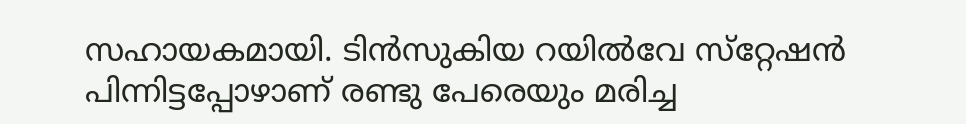സഹായകമായി. ടിന്‍സുകിയ റയില്‍വേ സ്‌റ്റേഷന്‍ പിന്നിട്ടപ്പോഴാണ് രണ്ടു പേരെയും മരിച്ച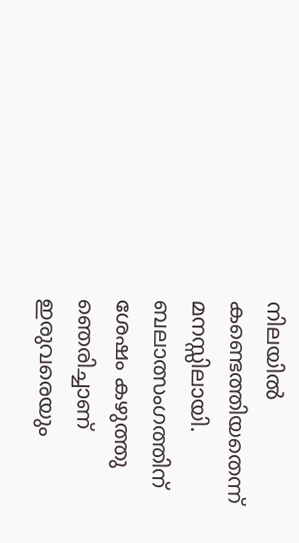നിലയില്‍ കണ്ടെത്തിയതെന്ന് മനസ്സിലായി. ബലാത്സംഗത്തിന് ശേഷം കഴുത്തു ഞെരിച്ചാണ് ഇരുവരെയും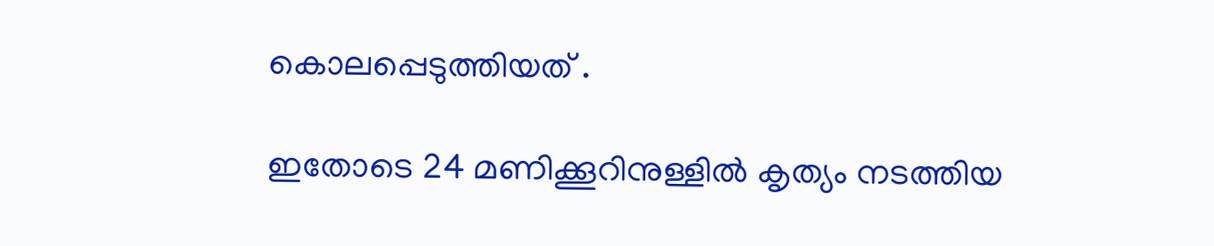കൊലപ്പെടുത്തിയത് .

ഇതോടെ 24 മണിക്കൂറിനുള്ളില്‍ കൃത്യം നടത്തിയ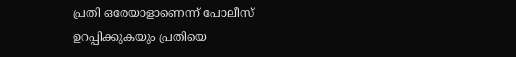പ്രതി ഒരേയാളാണെന്ന് പോലീസ് ഉറപ്പിക്കുകയും പ്രതിയെ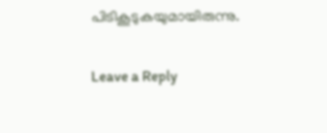പിടികൂടുകയുമായിരുന്നു.

Leave a Reply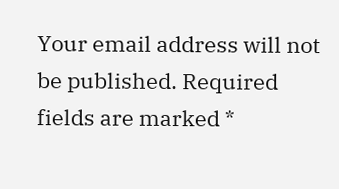Your email address will not be published. Required fields are marked *